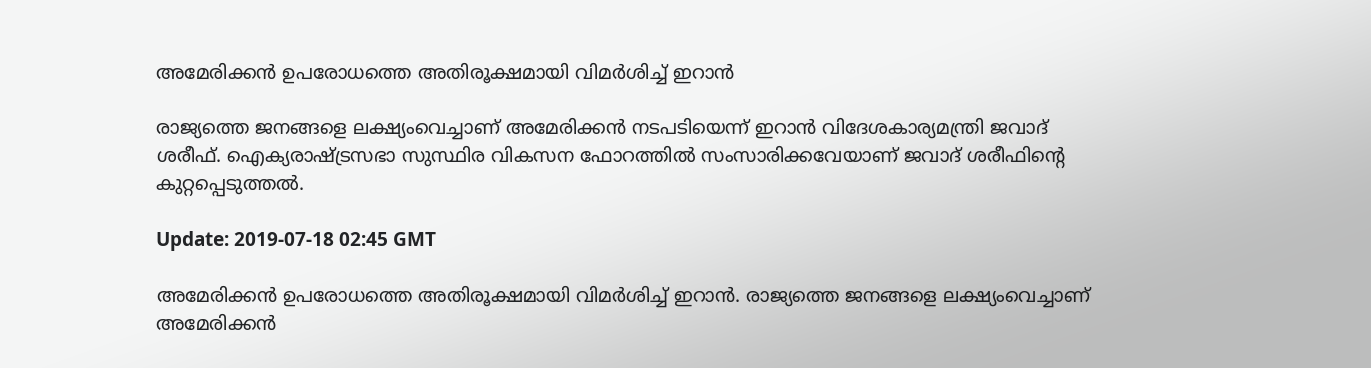അമേരിക്കന്‍ ഉപരോധത്തെ അതിരൂക്ഷമായി വിമര്‍ശിച്ച് ഇറാന്‍

രാജ്യത്തെ ജനങ്ങളെ ലക്ഷ്യംവെച്ചാണ് അമേരിക്കന്‍ നടപടിയെന്ന് ഇറാന്‍ വിദേശകാര്യമന്ത്രി ജവാദ് ശരീഫ്. ഐക്യരാഷ്ട്രസഭാ സുസ്ഥിര വികസന ഫോറത്തില്‍ സംസാരിക്കവേയാണ് ജവാദ് ശരീഫിന്റെ കുറ്റപ്പെടുത്തല്‍.

Update: 2019-07-18 02:45 GMT

അമേരിക്കന്‍ ഉപരോധത്തെ അതിരൂക്ഷമായി വിമര്‍ശിച്ച് ഇറാന്‍. രാജ്യത്തെ ജനങ്ങളെ ലക്ഷ്യംവെച്ചാണ് അമേരിക്കന്‍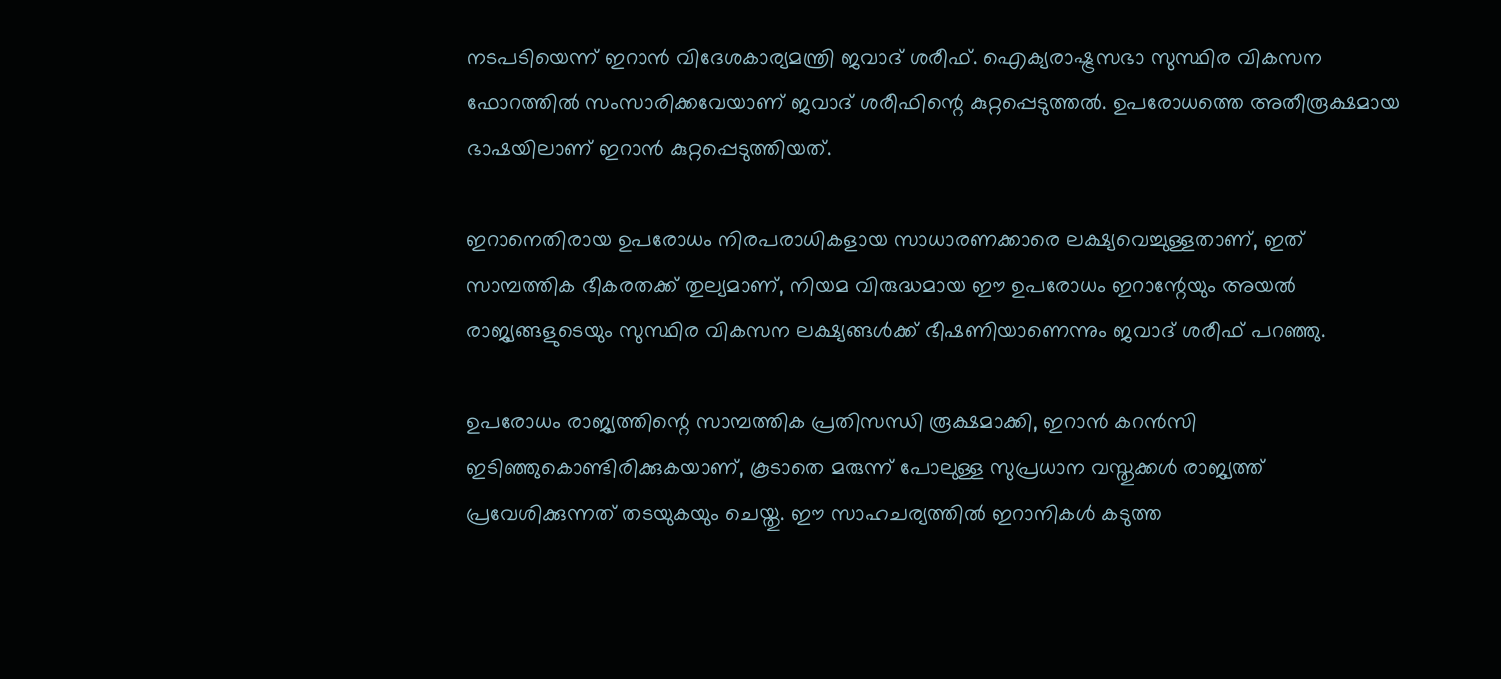നടപടിയെന്ന് ഇറാന്‍ വിദേശകാര്യമന്ത്രി ജവാദ് ശരീഫ്. ഐക്യരാഷ്ട്രസഭാ സുസ്ഥിര വികസന ഫോറത്തില്‍ സംസാരിക്കവേയാണ് ജവാദ് ശരീഫിന്റെ കുറ്റപ്പെടുത്തല്‍. ഉപരോധത്തെ അതീരൂക്ഷമായ ഭാഷയിലാണ് ഇറാന്‍ കുറ്റപ്പെടുത്തിയത്.

ഇറാനെതിരായ ഉപരോധം നിരപരാധികളായ സാധാരണക്കാരെ ലക്ഷ്യവെച്ചുള്ളതാണ്, ഇത് സാമ്പത്തിക ഭീകരതക്ക് തുല്യമാണ്, നിയമ വിരുദ്ധമായ ഈ ഉപരോധം ഇറാന്റേയും അയല്‍ രാജ്യങ്ങളുടെയും സുസ്ഥിര വികസന ലക്ഷ്യങ്ങള്‍ക്ക് ഭീഷണിയാണെന്നും ജവാദ് ശരീഫ് പറഞ്ഞു.

ഉപരോധം രാജ്യത്തിന്റെ സാമ്പത്തിക പ്രതിസന്ധി രൂക്ഷമാക്കി, ഇറാന്‍ കറന്‍സി ഇടിഞ്ഞുകൊണ്ടിരിക്കുകയാണ്, കൂടാതെ മരുന്ന് പോലുള്ള സുപ്രധാന വസ്തുക്കൾ രാജ്യത്ത് പ്രവേശിക്കുന്നത് തടയുകയും ചെയ്തു. ഈ സാഹചര്യത്തില്‍ ഇറാനികള്‍ കടുത്ത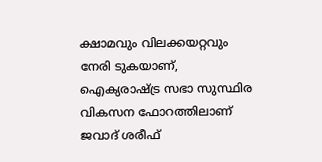ക്ഷാമവും വിലക്കയറ്റവും നേരി ടുകയാണ്, ഐക്യരാഷ്ട്ര സഭാ സുസ്ഥിര വികസന ഫോറത്തിലാണ് ജവാദ് ശരീഫ്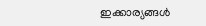ഇക്കാര്യങ്ങള്‍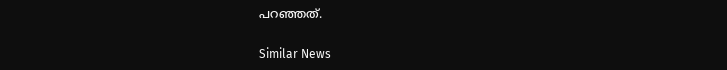പറഞ്ഞത്.

Similar News